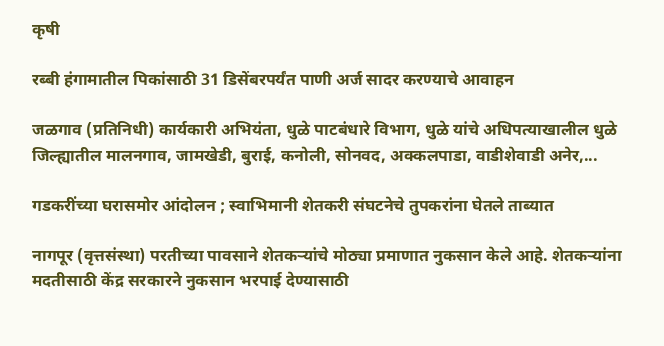कृषी

रब्बी हंगामातील पिकांसाठी 31 डिसेंबरपर्यंत पाणी अर्ज सादर करण्याचे आवाहन

जळगाव (प्रतिनिधी) कार्यकारी अभियंता, धुळे पाटबंधारे विभाग, धुळे यांचे अधिपत्याखालील धुळे जिल्ह्यातील मालनगाव, जामखेडी, बुराई, कनोली, सोनवद, अक्कलपाडा, वाडीशेवाडी अनेर,...

गडकरींच्या घरासमोर आंदोलन ; स्वाभिमानी शेतकरी संघटनेचे तुपकरांना घेतले ताब्यात

नागपूर (वृत्तसंस्था) परतीच्या पावसाने शेतकऱ्यांचे मोठ्या प्रमाणात नुकसान केले आहे. शेतकऱ्यांना मदतीसाठी केंद्र सरकारने नुकसान भरपाई देण्यासाठी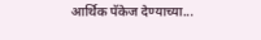आर्थिक पॅकेज देण्याच्या...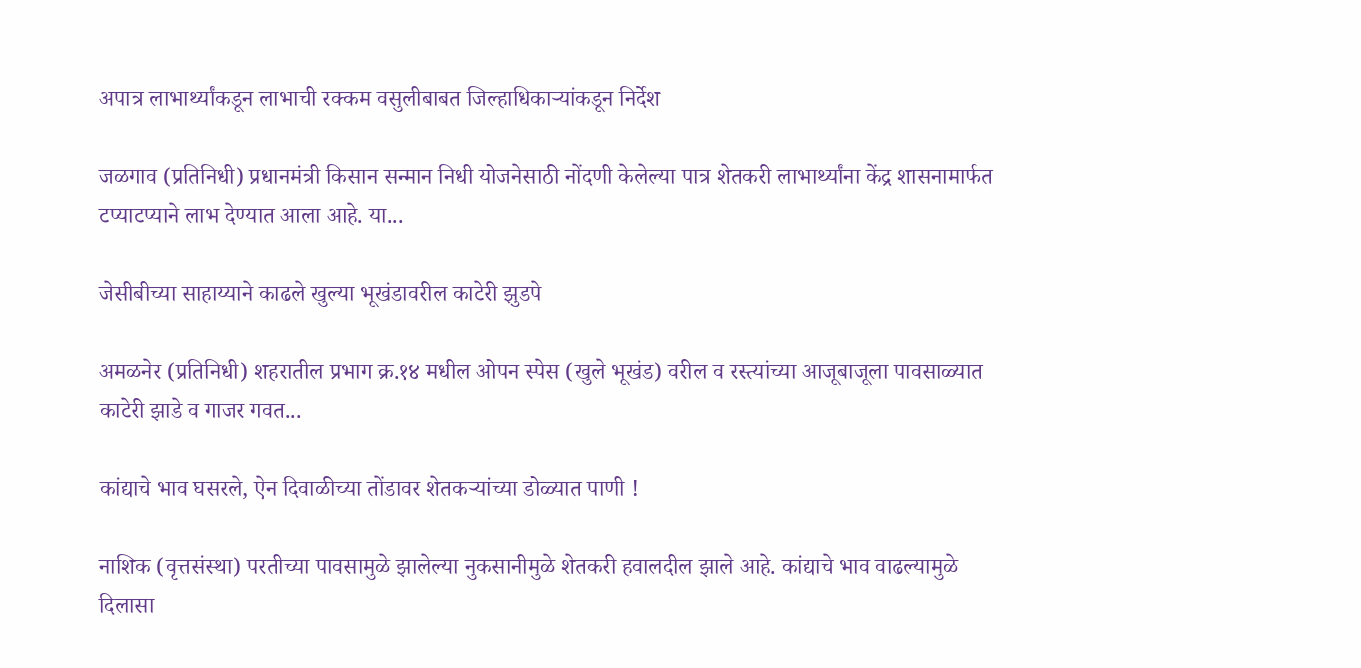अपात्र लाभार्थ्यांकडून लाभाची रक्कम वसुलीबाबत जिल्हाधिकाऱ्यांकडून निर्देश

जळगाव (प्रतिनिधी) प्रधानमंत्री किसान सन्मान निधी योजनेसाठी नोंदणी केलेल्या पात्र शेतकरी लाभार्थ्यांना केंद्र शासनामार्फत टप्याटप्याने लाभ देण्यात आला आहे. या...

जेसीबीच्या साहाय्याने काढले खुल्या भूखंडावरील काटेरी झुडपे

अमळनेर (प्रतिनिधी) शहरातील प्रभाग क्र.१४ मधील ओपन स्पेस (खुले भूखंड) वरील व रस्त्यांच्या आजूबाजूला पावसाळ्यात काटेरी झाडे व गाजर गवत...

कांद्याचे भाव घसरले, ऐन दिवाळीच्या तोंडावर शेतकऱ्यांच्या डोळ्यात पाणी !

नाशिक (वृत्तसंस्था) परतीच्या पावसामुळे झालेल्या नुकसानीमुळे शेतकरी हवालदील झाले आहे. कांद्याचे भाव वाढल्यामुळे दिलासा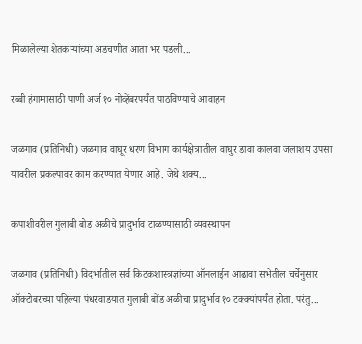मिळालेल्या शेतकऱ्यांच्या अडचणीत आता भर पडली...

रब्बी हंगामासाठी पाणी अर्ज १० नोव्हेंबरपर्यंत पाठविण्याचे आवाहन

जळगाव (प्रतिनिधी) जळगाव वाघूर धरण विभाग कार्यक्षेत्रातील वाघुर डावा कालवा जलाशय उपसा यावरील प्रकल्पावर काम करण्यात येणार आहे. जेथे शक्य...

कपाशीवरील गुलाबी बोड अळीचे प्रादुर्भाव टाळण्यासाठी व्यवस्थापन

जळगाव (प्रतिनिधी) विदर्भातील सर्व किटकशास्त्रज्ञांच्या ऑनलाईन आढावा सभेतील चर्चेनुसार ऑक्टोबरच्या पहिल्या पंधरवाडयात गुलाबी बोंड अळीचा प्रादुर्भाव १० टक्क्यांपर्यंत होता. परंतु...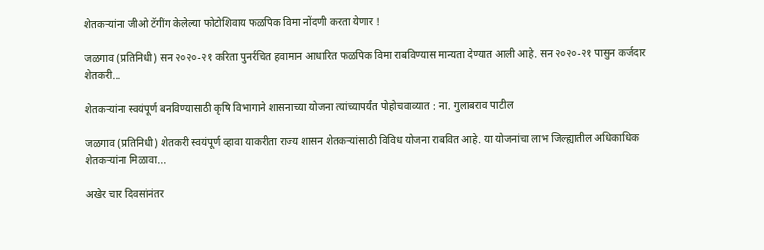शेतकऱ्यांना जीओ टॅगींग केलेल्या फोटोशिवाय फळपिक विमा नोंदणी करता येणार !

जळगाव (प्रतिनिधी) सन २०२०-२१ करिता पुनर्रचित हवामान आधारित फळपिक विमा राबविण्यास मान्यता देण्यात आली आहे. सन २०२०-२१ पासुन कर्जदार शेतकरी...

शेतकऱ्यांना स्वयंपूर्ण बनविण्यासाठी कृषि विभागाने शासनाच्या योजना त्यांच्यापर्यंत पोहोचवाव्यात : ना. गुलाबराव पाटील

जळगाव (प्रतिनिधी) शेतकरी स्वयंपूर्ण व्हावा याकरीता राज्य शासन शेतकऱ्यांसाठी विविध योजना राबवित आहे. या योजनांचा लाभ जिल्ह्यातील अधिकाधिक शेतकऱ्यांना मिळावा...

अखेर चार दिवसांनंतर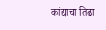कांद्याचा तिढा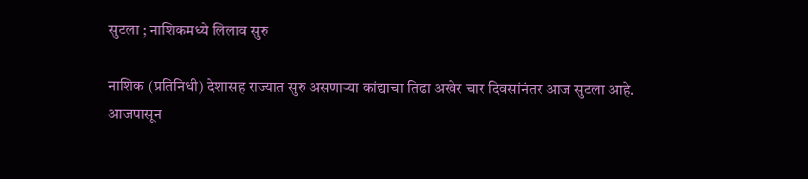सुटला ; नाशिकमध्ये लिलाव सुरु

नाशिक (प्रतिनिधी) देशासह राज्यात सुरु असणाऱ्या कांद्याचा तिढा अखेर चार दिवसांनंतर आज सुटला आहे. आजपासून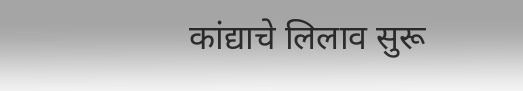कांद्याचे लिलाव सुरू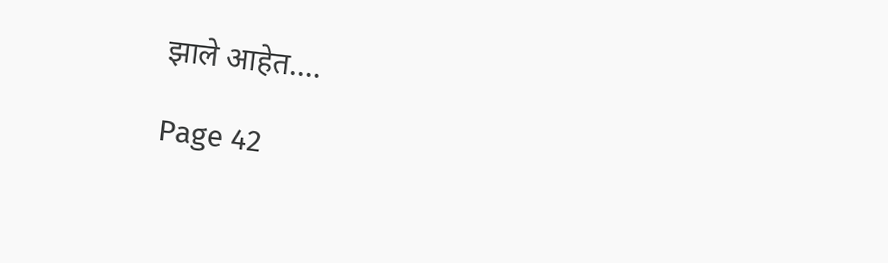झाले आहेत....

Page 42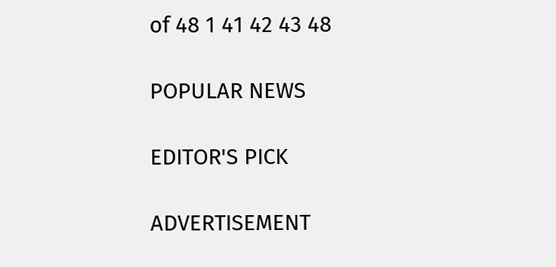of 48 1 41 42 43 48

POPULAR NEWS

EDITOR'S PICK

ADVERTISEMENT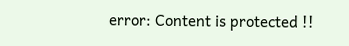error: Content is protected !!